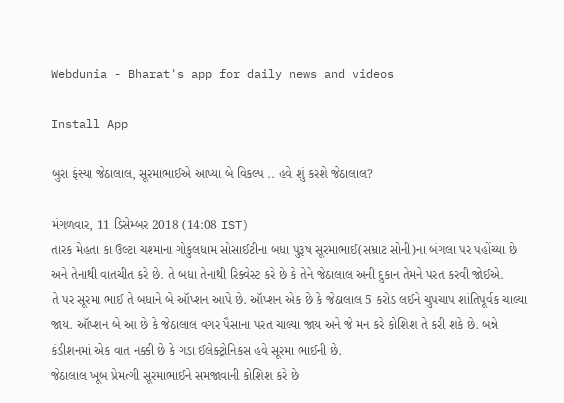Webdunia - Bharat's app for daily news and videos

Install App

બુરા ફંસ્યા જેઠાલાલ, સૂરમાભાઈએ આપ્યા બે વિકલ્પ .. હવે શું કરશે જેઠાલાલ?

મંગળવાર, 11 ડિસેમ્બર 2018 (14:08 IST)
તારક મેહતા કા ઉલ્ટા ચશ્માના ગોકુલધામ સોસાઈટીના બધા પુરૂષ સૂરમાભાઈ(સમ્રાટ સોની)ના બંગલા પર પહોંચ્યા છે અને તેનાથી વાતચીત કરે છે. તે બધા તેનાથી રિક્વેસ્ટ કરે છે કે તેને જેઠાલાલ અની દુકાન તેમને પરત કરવી જોઈએ.
તે પર સૂરમા ભાઈ તે બધાને બે ઑપ્શન આપે છે. ઑપ્શન એક છે કે જેઠાલાલ 5 કરોડ લઈને ચુપચાપ શાંતિપૂર્વક ચાલ્યા જાય. ઑપ્શન બે આ છે કે જેઠાલાલ વગર પૈસાના પરત ચાલ્યા જાય અને જે મન કરે કોશિશ તે કરી શકે છે. બન્ને કંડીશનમાં એક વાત નક્કી છે કે ગડા ઈલેક્ટ્રોનિકસ હવે સૂરમા ભાઈની છે.
જેઠાલાલ ખૂબ પ્રેમત્ગી સૂરમાભાઈને સમજાવાની કોશિશ કરે છે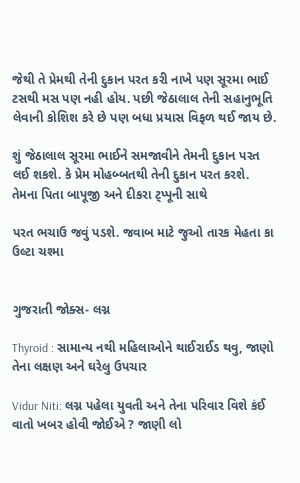જેથી તે પ્રેમથી તેની દુકાન પરત કરી નાખે પણ સૂરમા ભાઈ ટસથી મસ પણ નહી હોય. પછી જેઠાલાલ તેની સહાનુભૂતિ લેવાની કોશિશ કરે છે પણ બધા પ્રયાસ વિફળ થઈ જાય છે.

શું જેઠાલાલ સૂરમા ભાઈને સમજાવીને તેમની દુકાન પરત લઈ શકશે. કે પ્રેમ મોહબ્બતથી તેની દુકાન પરત કરશે. તેમના પિતા બાપૂજી અને દીકરા ટ્પ્પૂની સાથે

પરત ભચાઉ જવું પડશે. જવાબ માટે જુઓ તારક મેહતા કા ઉલ્ટા ચશ્મા


ગુજરાતી જોક્સ- લગ્ન

Thyroid : સામાન્ય નથી મહિલાઓને થાઈરાઈડ થવુ, જાણો તેના લક્ષણ અને ઘરેલુ ઉપચાર

Vidur Niti: લગ્ન પહેલા યુવતી અને તેના પરિવાર વિશે કંઈ વાતો ખબર હોવી જોઈએ ? જાણી લો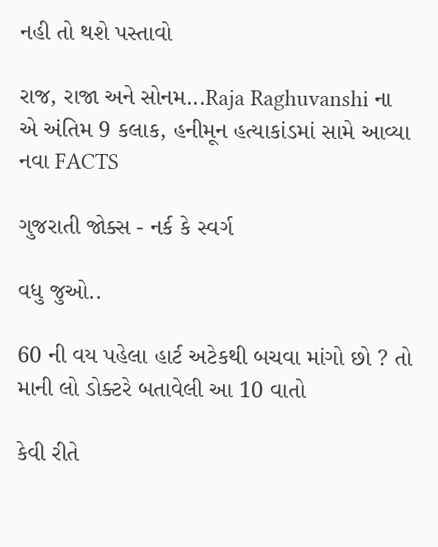નહી તો થશે પસ્તાવો

રાજ, રાજા અને સોનમ...Raja Raghuvanshi ના એ અંતિમ 9 કલાક, હનીમૂન હત્યાકાંડમાં સામે આવ્યા નવા FACTS

ગુજરાતી જોક્સ - નર્ક કે સ્વર્ગ

વધુ જુઓ..

60 ની વય પહેલા હાર્ટ અટેકથી બચવા માંગો છો ? તો માની લો ડોક્ટરે બતાવેલી આ 10 વાતો

કેવી રીતે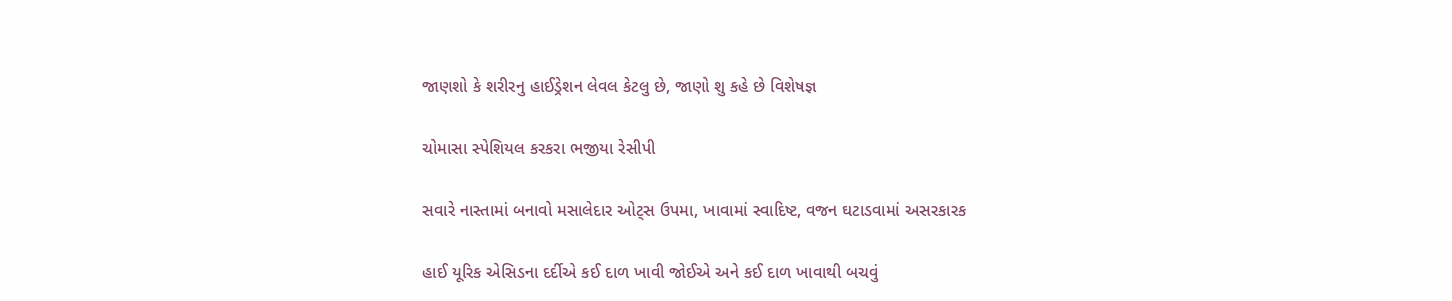જાણશો કે શરીરનુ હાઈડ્રેશન લેવલ કેટલુ છે, જાણો શુ કહે છે વિશેષજ્ઞ

ચોમાસા સ્પેશિયલ કરકરા ભજીયા રેસીપી

સવારે નાસ્તામાં બનાવો મસાલેદાર ઓટ્સ ઉપમા, ખાવામાં સ્વાદિષ્ટ, વજન ઘટાડવામાં અસરકારક

હાઈ યૂરિક એસિડના દર્દીએ કઈ દાળ ખાવી જોઈએ અને કઈ દાળ ખાવાથી બચવું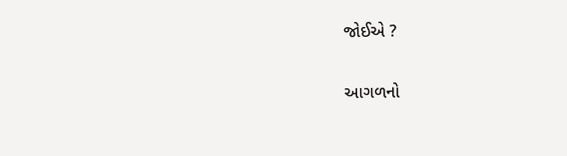જોઈએ ?

આગળનો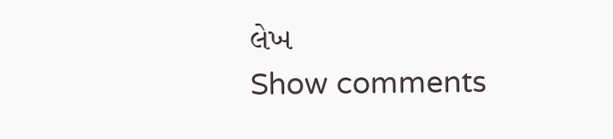લેખ
Show comments